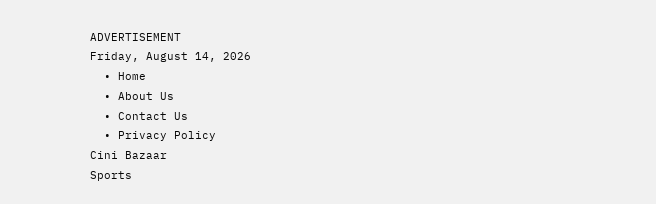ADVERTISEMENT
Friday, August 14, 2026
  • Home
  • About Us
  • Contact Us
  • Privacy Policy
Cini Bazaar
Sports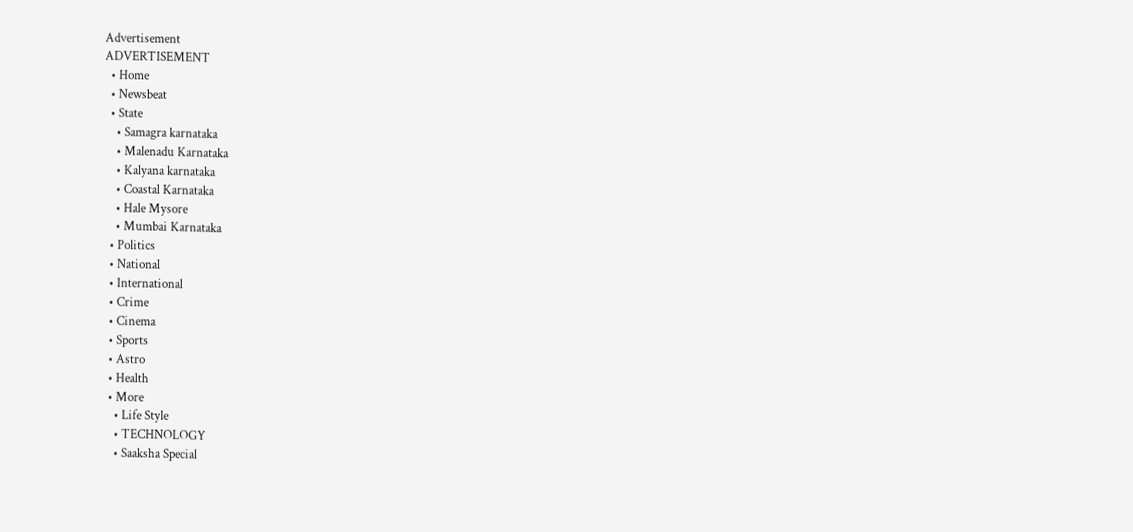Advertisement
ADVERTISEMENT
  • Home
  • Newsbeat
  • State
    • Samagra karnataka
    • Malenadu Karnataka
    • Kalyana karnataka
    • Coastal Karnataka
    • Hale Mysore
    • Mumbai Karnataka
  • Politics
  • National
  • International
  • Crime
  • Cinema
  • Sports
  • Astro
  • Health
  • More
    • Life Style
    • TECHNOLOGY
    • Saaksha Special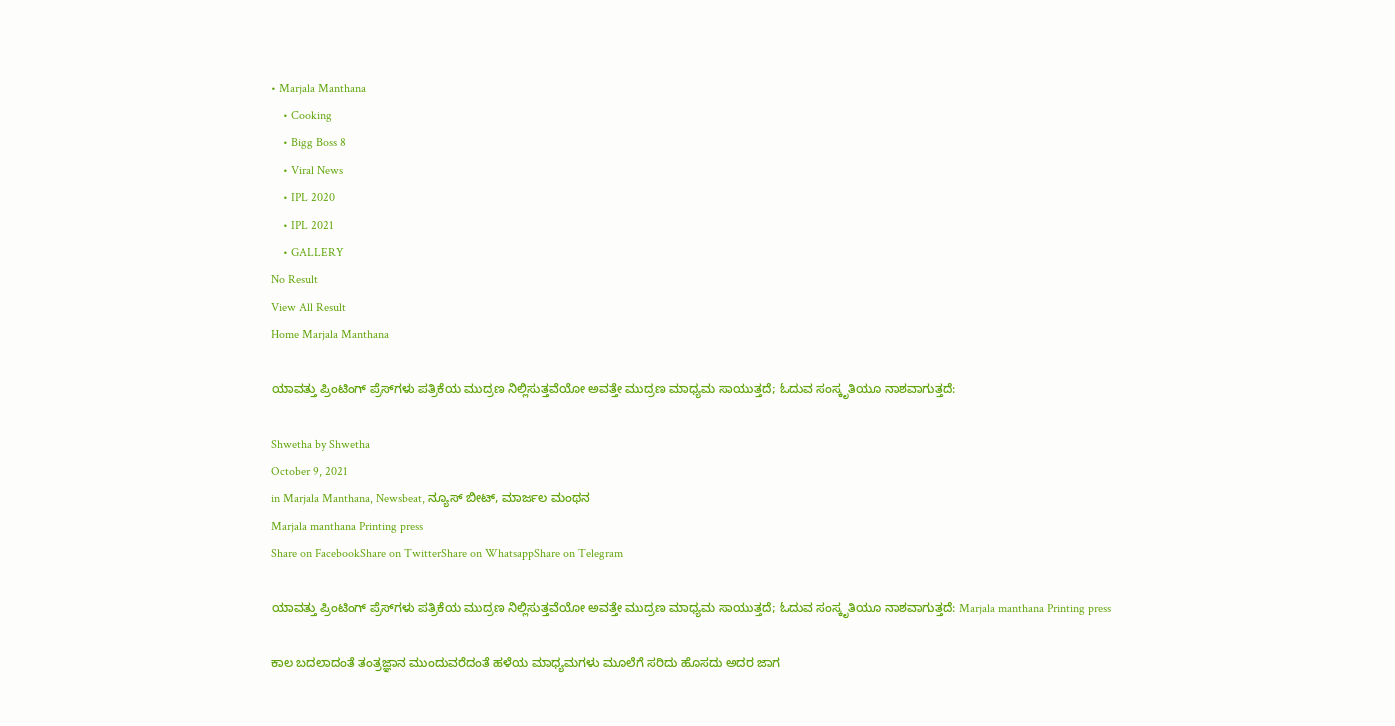• Marjala Manthana
    • Cooking
    • Bigg Boss 8
    • Viral News
    • IPL 2020
    • IPL 2021
    • GALLERY
No Result
View All Result
Home Marjala Manthana

ಯಾವತ್ತು ಪ್ರಿಂಟಿಂಗ್‌ ಪ್ರೆಸ್‌ಗಳು ಪತ್ರಿಕೆಯ ಮುದ್ರಣ ನಿಲ್ಲಿಸುತ್ತವೆಯೋ ಅವತ್ತೇ ಮುದ್ರಣ ಮಾಧ್ಯಮ ಸಾಯುತ್ತದೆ; ಓದುವ ಸಂಸ್ಕೃತಿಯೂ ನಾಶವಾಗುತ್ತದೆ:

Shwetha by Shwetha
October 9, 2021
in Marjala Manthana, Newsbeat, ನ್ಯೂಸ್ ಬೀಟ್, ಮಾರ್ಜಲ ಮಂಥನ
Marjala manthana Printing press
Share on FacebookShare on TwitterShare on WhatsappShare on Telegram

ಯಾವತ್ತು ಪ್ರಿಂಟಿಂಗ್‌ ಪ್ರೆಸ್‌ಗಳು ಪತ್ರಿಕೆಯ ಮುದ್ರಣ ನಿಲ್ಲಿಸುತ್ತವೆಯೋ ಅವತ್ತೇ ಮುದ್ರಣ ಮಾಧ್ಯಮ ಸಾಯುತ್ತದೆ; ಓದುವ ಸಂಸ್ಕೃತಿಯೂ ನಾಶವಾಗುತ್ತದೆ: Marjala manthana Printing press

ಕಾಲ ಬದಲಾದಂತೆ ತಂತ್ರಜ್ಞಾನ ಮುಂದುವರೆದಂತೆ ಹಳೆಯ ಮಾಧ್ಯಮಗಳು ಮೂಲೆಗೆ ಸರಿದು ಹೊಸದು ಅದರ ಜಾಗ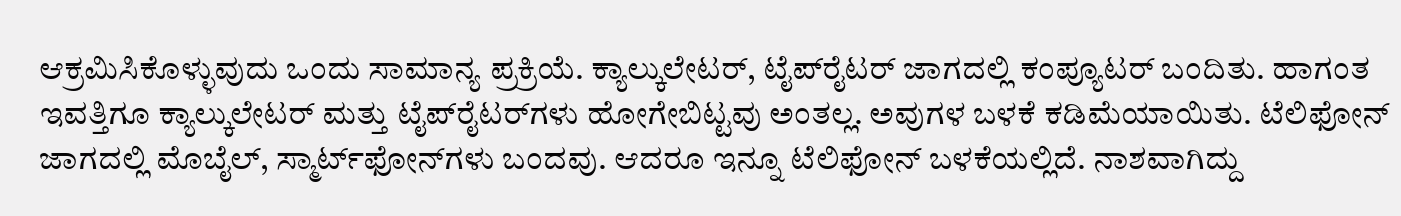ಆಕ್ರಮಿಸಿಕೊಳ್ಳುವುದು ಒಂದು ಸಾಮಾನ್ಯ ಪ್ರಕ್ರಿಯೆ. ಕ್ಯಾಲ್ಕುಲೇಟರ್‌, ಟೈಪ್‌ರೈಟರ್‌ ಜಾಗದಲ್ಲಿ ಕಂಪ್ಯೂಟರ್‌ ಬಂದಿತು. ಹಾಗಂತ ಇವತ್ತಿಗೂ ಕ್ಯಾಲ್ಕುಲೇಟರ್‌ ಮತ್ತು ಟೈಪ್‌ರೈಟರ್‌ಗಳು ಹೋಗೇಬಿಟ್ಟವು ಅಂತಲ್ಲ. ಅವುಗಳ ಬಳಕೆ ಕಡಿಮೆಯಾಯಿತು. ಟೆಲಿಫೋನ್‌ ಜಾಗದಲ್ಲಿ ಮೊಬೈಲ್‌, ಸ್ಮಾರ್ಟ್‌ಫೋನ್‌ಗಳು ಬಂದವು. ಆದರೂ ಇನ್ನೂ ಟೆಲಿಫೋನ್‌ ಬಳಕೆಯಲ್ಲಿದೆ. ನಾಶವಾಗಿದ್ದು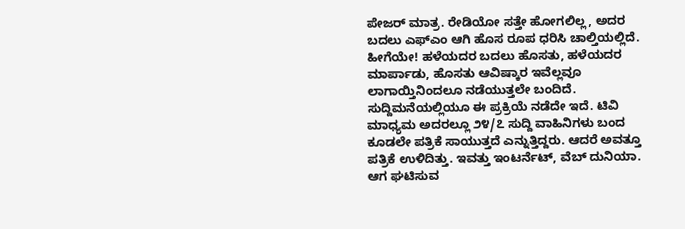ಪೇಜರ್‌ ಮಾತ್ರ. ರೇಡಿಯೋ ಸತ್ತೇ ಹೋಗಲಿಲ್ಲ, ಅದರ ಬದಲು ಎಫ್‌ಎಂ ಆಗಿ ಹೊಸ ರೂಪ ಧರಿಸಿ ಚಾಲ್ತಿಯಲ್ಲಿದೆ. ಹೀಗೆಯೇ! ಹಳೆಯದರ ಬದಲು ಹೊಸತು, ಹಳೆಯದರ ಮಾರ್ಪಾಡು, ಹೊಸತು ಆವಿಷ್ಕಾರ ಇವೆಲ್ಲವೂ ಲಾಗಾಯ್ತಿನಿಂದಲೂ ನಡೆಯುತ್ತಲೇ ಬಂದಿದೆ. ಸುದ್ದಿಮನೆಯಲ್ಲಿಯೂ ಈ ಪ್ರಕ್ರಿಯೆ ನಡೆದೇ ಇದೆ. ಟಿವಿ ಮಾಧ್ಯಮ ಅದರಲ್ಲೂ ೨೪/೭ ಸುದ್ದಿ ವಾಹಿನಿಗಳು ಬಂದ ಕೂಡಲೇ ಪತ್ರಿಕೆ ಸಾಯುತ್ತದೆ ಎನ್ನುತ್ತಿದ್ದರು. ಆದರೆ ಅವತ್ತೂ ಪತ್ರಿಕೆ ಉಳಿದಿತ್ತು. ಇವತ್ತು ಇಂಟರ್ನೆಟ್‌, ವೆಬ್‌ ದುನಿಯಾ. ಆಗ ಘಟಿಸುವ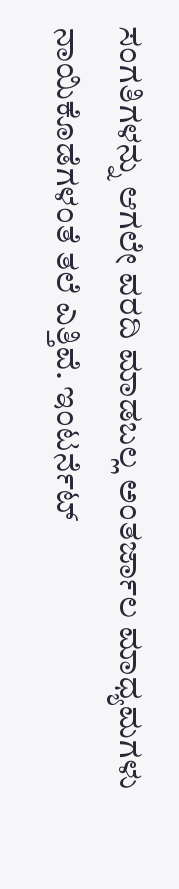ಸಂಗತಿಗಳನ್ನು ಆಗಲೇ ವರದಿ ಮಾಡಬಲ್ಲ ಅಂತರ್ಜಾಲ ಮಾಧ್ಯಮಗಳು ನಾಯಿಕೊಡೆಗಳಂತೆ ತಲೆ ಎತ್ತಿವೆ. ಇಂಟರ್ನೆಟ್‌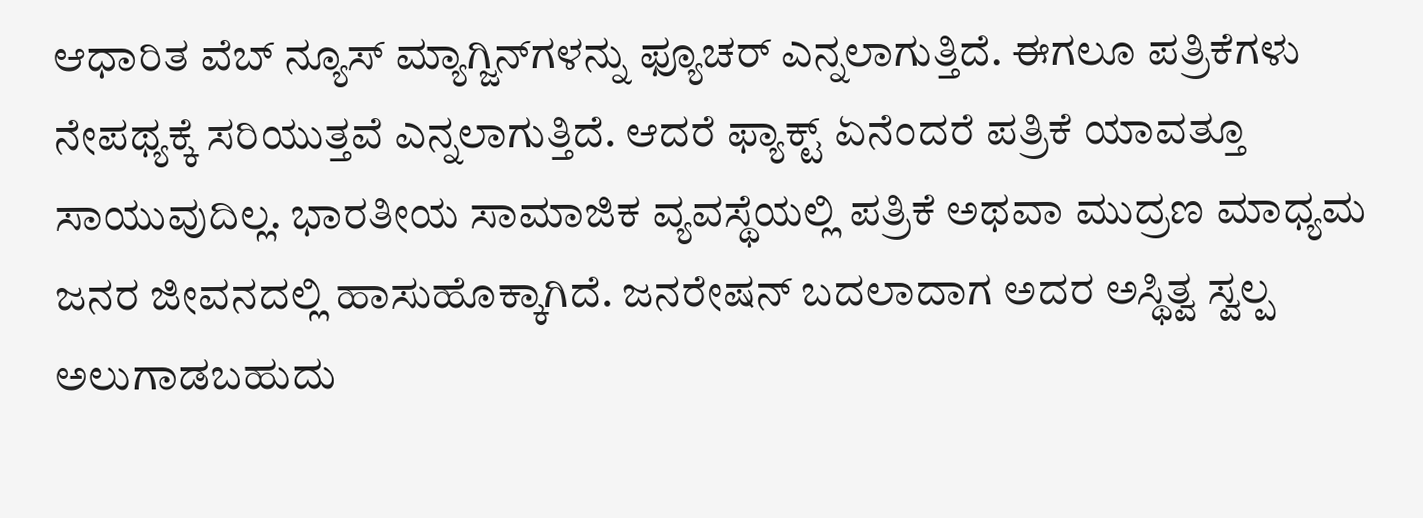ಆಧಾರಿತ ವೆಬ್‌ ನ್ಯೂಸ್‌ ಮ್ಯಾಗ್ಜಿನ್‌ಗಳನ್ನು ಫ್ಯೂಚರ್‌ ಎನ್ನಲಾಗುತ್ತಿದೆ. ಈಗಲೂ ಪತ್ರಿಕೆಗಳು ನೇಪಥ್ಯಕ್ಕೆ ಸರಿಯುತ್ತವೆ ಎನ್ನಲಾಗುತ್ತಿದೆ. ಆದರೆ ಫ್ಯಾಕ್ಟ್‌ ಏನೆಂದರೆ ಪತ್ರಿಕೆ ಯಾವತ್ತೂ ಸಾಯುವುದಿಲ್ಲ. ಭಾರತೀಯ ಸಾಮಾಜಿಕ ವ್ಯವಸ್ಥೆಯಲ್ಲಿ ಪತ್ರಿಕೆ ಅಥವಾ ಮುದ್ರಣ ಮಾಧ್ಯಮ ಜನರ ಜೀವನದಲ್ಲಿ ಹಾಸುಹೊಕ್ಕಾಗಿದೆ. ಜನರೇಷನ್‌ ಬದಲಾದಾಗ ಅದರ ಅಸ್ಥಿತ್ವ ಸ್ವಲ್ಪ ಅಲುಗಾಡಬಹುದು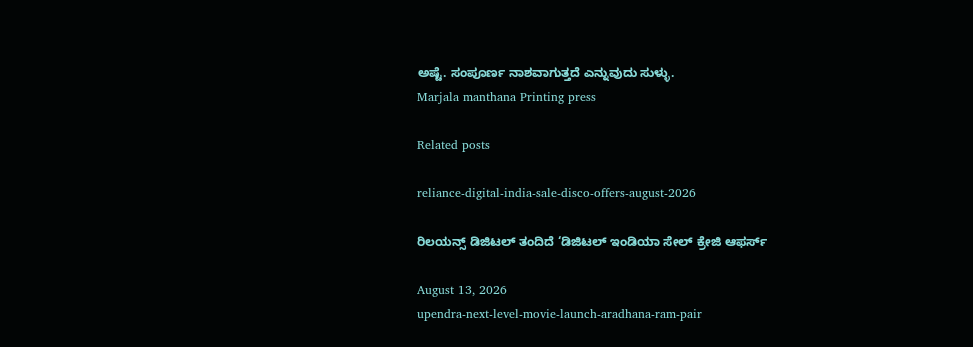ಅಷ್ಟೆ. ಸಂಪೂರ್ಣ ನಾಶವಾಗುತ್ತದೆ ಎನ್ನುವುದು ಸುಳ್ಳು.
Marjala manthana Printing press

Related posts

reliance-digital-india-sale-disco-offers-august-2026

ರಿಲಯನ್ಸ್ ಡಿಜಿಟಲ್ ತಂದಿದೆ ‘ಡಿಜಿಟಲ್ ಇಂಡಿಯಾ ಸೇಲ್ ಕ್ರೇಜಿ ಆಫರ್ಸ್

August 13, 2026
upendra-next-level-movie-launch-aradhana-ram-pair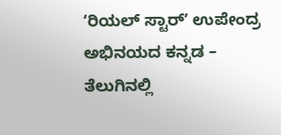ʻರಿಯಲ್ ಸ್ಟಾರ್ʼ ಉಪೇಂದ್ರ ಅಭಿನಯದ ಕನ್ನಡ – ತೆಲುಗಿನಲ್ಲಿ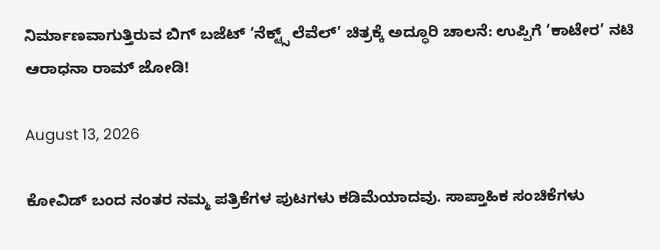ನಿರ್ಮಾಣವಾಗುತ್ತಿರುವ ಬಿಗ್‌ ಬಜೆಟ್‌ ‘ನೆಕ್ಟ್ಸ್ ಲೆವೆಲ್’ ಚಿತ್ರಕ್ಕೆ ಅದ್ಧೂರಿ ಚಾಲನೆ: ಉಪ್ಪಿಗೆ ‘ಕಾಟೇರ’ ನಟಿ ಆರಾಧನಾ ರಾಮ್ ಜೋಡಿ!

August 13, 2026

ಕೋವಿಡ್‌ ಬಂದ ನಂತರ ನಮ್ಮ ಪತ್ರಿಕೆಗಳ ಪುಟಗಳು ಕಡಿಮೆಯಾದವು. ಸಾಪ್ತಾಹಿಕ ಸಂಚಿಕೆಗಳು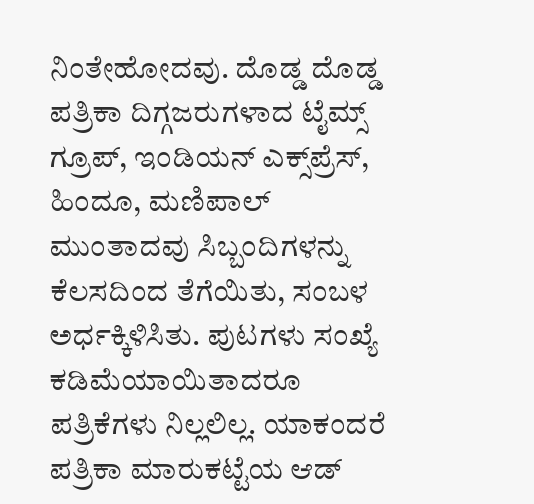ನಿಂತೇಹೋದವು. ದೊಡ್ಡ ದೊಡ್ಡ ಪತ್ರಿಕಾ ದಿಗ್ಗಜರುಗಳಾದ ಟೈಮ್ಸ್‌ ಗ್ರೂಪ್‌, ಇಂಡಿಯನ್‌ ಎಕ್ಸ್‌ಪ್ರೆಸ್‌, ಹಿಂದೂ, ಮಣಿಪಾಲ್‌ ಮುಂತಾದವು ಸಿಬ್ಬಂದಿಗಳನ್ನು ಕೆಲಸದಿಂದ ತೆಗೆಯಿತು, ಸಂಬಳ ಅರ್ಧಕ್ಕಿಳಿಸಿತು. ಪುಟಗಳು ಸಂಖ್ಯೆ ಕಡಿಮೆಯಾಯಿತಾದರೂ ಪತ್ರಿಕೆಗಳು ನಿಲ್ಲಲಿಲ್ಲ. ಯಾಕಂದರೆ ಪತ್ರಿಕಾ ಮಾರುಕಟ್ಟೆಯ ಆಡ್‌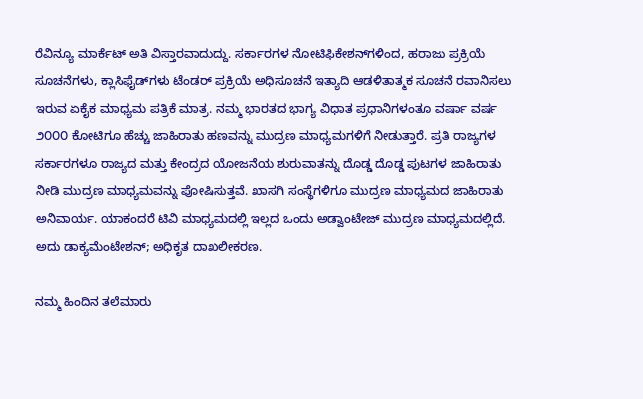ರೆವಿನ್ಯೂ ಮಾರ್ಕೆಟ್‌ ಅತಿ ವಿಸ್ತಾರವಾದುದ್ದು. ಸರ್ಕಾರಗಳ ನೋಟಿಫಿಕೇಶನ್‌ಗಳಿಂದ, ಹರಾಜು ಪ್ರಕ್ರಿಯೆ ಸೂಚನೆಗಳು, ಕ್ಲಾಸಿಫೈಡ್‌ಗಳು ಟೆಂಡರ್‌ ಪ್ರಕ್ರಿಯೆ ಅಧಿಸೂಚನೆ ಇತ್ಯಾದಿ ಆಡಳಿತಾತ್ಮಕ ಸೂಚನೆ ರವಾನಿಸಲು ಇರುವ ಏಕೈಕ ಮಾಧ್ಯಮ ಪತ್ರಿಕೆ ಮಾತ್ರ. ನಮ್ಮ ಭಾರತದ ಭಾಗ್ಯ ವಿಧಾತ ಪ್ರಧಾನಿಗಳಂತೂ ವರ್ಷಾ ವರ್ಷ ೨೦೦೦ ಕೋಟಿಗೂ ಹೆಚ್ಚು ಜಾಹಿರಾತು ಹಣವನ್ನು ಮುದ್ರಣ ಮಾಧ್ಯಮಗಳಿಗೆ ನೀಡುತ್ತಾರೆ. ಪ್ರತಿ ರಾಜ್ಯಗಳ ಸರ್ಕಾರಗಳೂ ರಾಜ್ಯದ ಮತ್ತು ಕೇಂದ್ರದ ಯೋಜನೆಯ ಶುರುವಾತನ್ನು ದೊಡ್ಡ ದೊಡ್ಡ ಪುಟಗಳ ಜಾಹಿರಾತು ನೀಡಿ ಮುದ್ರಣ ಮಾಧ್ಯಮವನ್ನು ಪೋಷಿಸುತ್ತವೆ. ಖಾಸಗಿ ಸಂಸ್ಥೆಗಳಿಗೂ ಮುದ್ರಣ ಮಾಧ್ಯಮದ ಜಾಹಿರಾತು ಅನಿವಾರ್ಯ. ಯಾಕಂದರೆ ಟಿವಿ ಮಾಧ್ಯಮದಲ್ಲಿ ಇಲ್ಲದ ಒಂದು ಅಡ್ವಾಂಟೇಜ್‌ ಮುದ್ರಣ ಮಾಧ್ಯಮದಲ್ಲಿದೆ. ಅದು ಡಾಕ್ಯಮೆಂಟೇಶನ್‌; ಅಧಿಕೃತ ದಾಖಲೀಕರಣ.

ನಮ್ಮ ಹಿಂದಿನ ತಲೆಮಾರು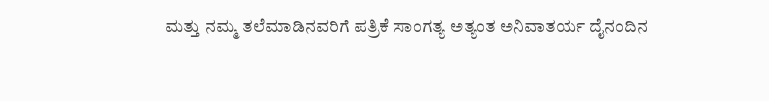ಮತ್ತು ನಮ್ಮ ತಲೆಮಾಡಿನವರಿಗೆ ಪತ್ರಿಕೆ ಸಾಂಗತ್ಯ ಅತ್ಯಂತ ಅನಿವಾತರ್ಯ ದೈನಂದಿನ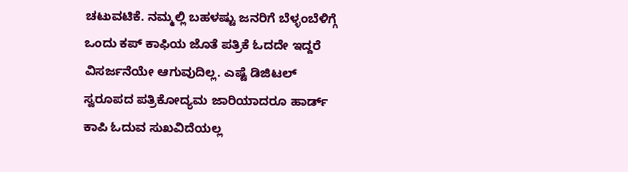ಚಟುವಟಿಕೆ. ನಮ್ಮಲ್ಲಿ ಬಹಳಷ್ಟು ಜನರಿಗೆ ಬೆಳ್ಳಂಬೆಳಿಗ್ಗೆ ಒಂದು ಕಪ್‌ ಕಾಫಿಯ ಜೊತೆ ಪತ್ರಿಕೆ ಓದದೇ ಇದ್ದರೆ ವಿಸರ್ಜನೆಯೇ ಆಗುವುದಿಲ್ಲ. ಎಷ್ಟೆ ಡಿಜಿಟಲ್‌ ಸ್ವರೂಪದ ಪತ್ರಿಕೋದ್ಯಮ ಜಾರಿಯಾದರೂ ಹಾರ್ಡ್‌ ಕಾಪಿ ಓದುವ ಸುಖವಿದೆಯಲ್ಲ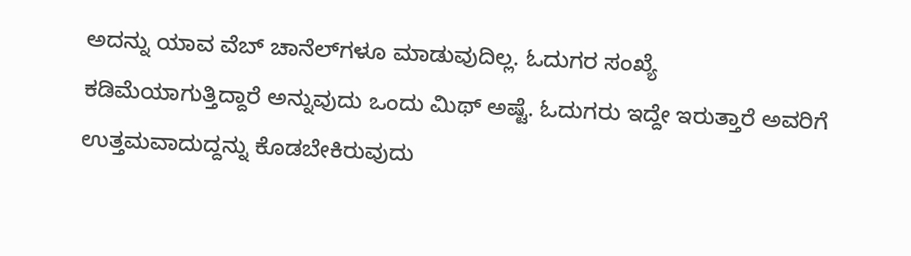ಅದನ್ನು ಯಾವ ವೆಬ್‌ ಚಾನೆಲ್‌ಗಳೂ ಮಾಡುವುದಿಲ್ಲ. ಓದುಗರ ಸಂಖ್ಯೆ ಕಡಿಮೆಯಾಗುತ್ತಿದ್ದಾರೆ ಅನ್ನುವುದು ಒಂದು ಮಿಥ್‌ ಅಷ್ಟೆ. ಓದುಗರು ಇದ್ದೇ ಇರುತ್ತಾರೆ ಅವರಿಗೆ ಉತ್ತಮವಾದುದ್ದನ್ನು ಕೊಡಬೇಕಿರುವುದು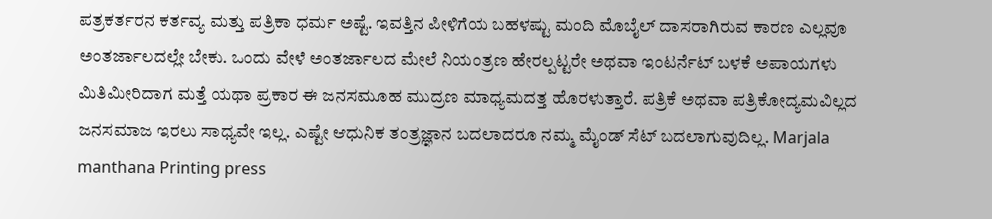ಪತ್ರಕರ್ತರನ ಕರ್ತವ್ಯ ಮತ್ತು ಪತ್ರಿಕಾ ಧರ್ಮ ಅಷ್ಟೆ. ಇವತ್ತಿನ ಪೀಳಿಗೆಯ ಬಹಳಷ್ಟು ಮಂದಿ ಮೊಬೈಲ್‌ ದಾಸರಾಗಿರುವ ಕಾರಣ ಎಲ್ಲವೂ ಅಂತರ್ಜಾಲದಲ್ಲೇ ಬೇಕು. ಒಂದು ವೇಳೆ ಅಂತರ್ಜಾಲದ ಮೇಲೆ ನಿಯಂತ್ರಣ ಹೇರಲ್ಪಟ್ಟರೇ ಅಥವಾ ಇಂಟರ್ನೆಟ್‌ ಬಳಕೆ ಅಪಾಯಗಳು ಮಿತಿಮೀರಿದಾಗ ಮತ್ತೆ ಯಥಾ ಪ್ರಕಾರ ಈ ಜನಸಮೂಹ ಮುದ್ರಣ ಮಾಧ್ಯಮದತ್ತ ಹೊರಳುತ್ತಾರೆ. ಪತ್ರಿಕೆ ಅಥವಾ ಪತ್ರಿಕೋದ್ಯಮವಿಲ್ಲದ ಜನಸಮಾಜ ಇರಲು ಸಾಧ್ಯವೇ ಇಲ್ಲ. ಎಷ್ಟೇ ಆಧುನಿಕ ತಂತ್ರಜ್ಞಾನ ಬದಲಾದರೂ ನಮ್ಮ ಮೈಂಡ್‌ ಸೆಟ್‌ ಬದಲಾಗುವುದಿಲ್ಲ. Marjala manthana Printing press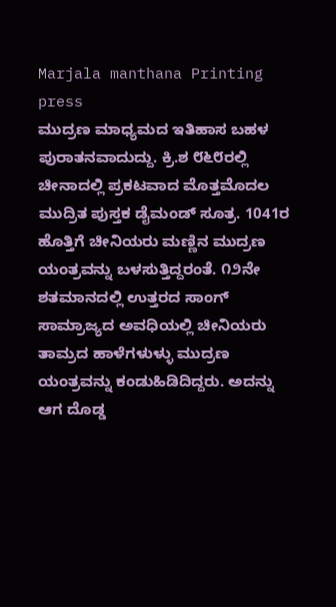Marjala manthana Printing press
ಮುದ್ರಣ ಮಾಧ್ಯಮದ ಇತಿಹಾಸ ಬಹಳ ಪುರಾತನವಾದುದ್ದು. ಕ್ರಿ.ಶ ೮೬೮ರಲ್ಲಿ ಚೀನಾದಲ್ಲಿ ಪ್ರಕಟವಾದ ಮೊತ್ತಮೊದಲ ಮುದ್ರಿತ ಪುಸ್ತಕ ಡೈಮಂಡ್‌ ಸೂತ್ರ. 1041ರ ಹೊತ್ತಿಗೆ ಚೀನಿಯರು ಮಣ್ಣಿನ ಮುದ್ರಣ ಯಂತ್ರವನ್ನು ಬಳಸುತ್ತಿದ್ದರಂತೆ. ೧೨ನೇ ಶತಮಾನದಲ್ಲಿ ಉತ್ತರದ ಸಾಂಗ್‌ ಸಾಮ್ರಾಜ್ಯದ ಅವಧಿಯಲ್ಲಿ ಚೀನಿಯರು ತಾಮ್ರದ ಹಾಳೆಗಳುಳ್ಳು ಮುದ್ರಣ ಯಂತ್ರವನ್ನು ಕಂಡುಹಿಡಿದಿದ್ದರು. ಅದನ್ನು ಆಗ ದೊಡ್ಡ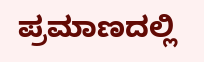ಪ್ರಮಾಣದಲ್ಲಿ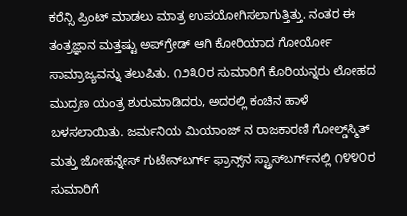ಕರೆನ್ಸಿ ಪ್ರಿಂಟ್‌ ಮಾಡಲು ಮಾತ್ರ ಉಪಯೋಗಿಸಲಾಗುತ್ತಿತ್ತು. ನಂತರ ಈ ತಂತ್ರಜ್ಞಾನ ಮತ್ತಷ್ಟು ಅಪ್‌ಗ್ರೇಡ್‌ ಆಗಿ ಕೋರಿಯಾದ ಗೋರ್ಯೋ ಸಾಮ್ರಾಜ್ಯವನ್ನು ತಲುಪಿತು. ೧೨೩೦ರ ಸುಮಾರಿಗೆ ಕೊರಿಯನ್ನರು ಲೋಹದ ಮುದ್ರಣ ಯಂತ್ರ ಶುರುಮಾಡಿದರು, ಅದರಲ್ಲಿ ಕಂಚಿನ ಹಾಳೆ ಬಳಸಲಾಯಿತು. ಜರ್ಮನಿಯ ಮಿಯಾಂಜ್‌ ನ ರಾಜಕಾರಣಿ ಗೋಲ್ಡ್‌ಸ್ಮಿತ್‌ ಮತ್ತು ಜೋಹನ್ನೇಸ್‌ ಗುಟೇನ್‌ಬರ್ಗ್‌ ಫ್ರಾನ್ಸ್‌ನ ಸ್ಟ್ರಾಸ್‌ಬರ್ಗ್‌ನಲ್ಲಿ ೧೪೪೦ರ ಸುಮಾರಿಗೆ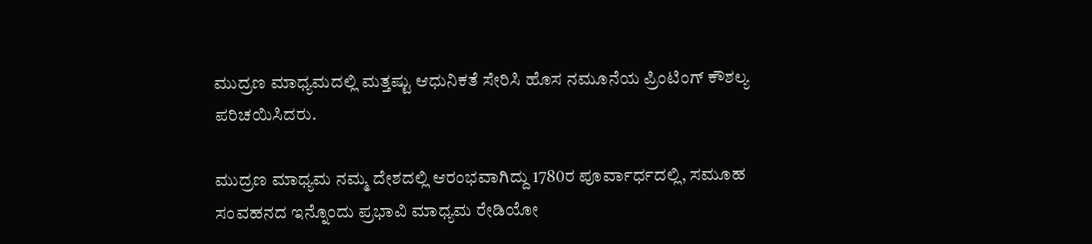ಮುದ್ರಣ ಮಾಧ್ಯಮದಲ್ಲಿ ಮತ್ತಷ್ಟು ಆಧುನಿಕತೆ ಸೇರಿಸಿ ಹೊಸ ನಮೂನೆಯ ಪ್ರಿಂಟಿಂಗ್‌ ಕೌಶಲ್ಯ ಪರಿಚಯಿಸಿದರು.

ಮುದ್ರಣ ಮಾಧ್ಯಮ ನಮ್ಮ ದೇಶದಲ್ಲಿ ಆರಂಭವಾಗಿದ್ದು 1780ರ ಪೂರ್ವಾರ್ಧದಲ್ಲಿ, ಸಮೂಹ ಸಂವಹನದ ಇನ್ನೊಂದು ಪ್ರಭಾವಿ ಮಾಧ್ಯಮ ರೇಡಿಯೋ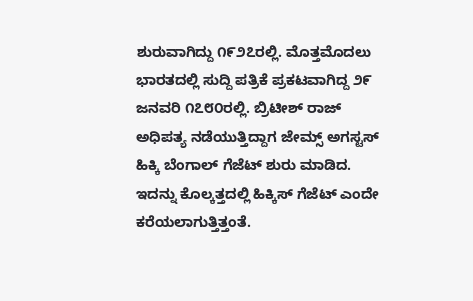ಶುರುವಾಗಿದ್ದು ೧೯೨೭ರಲ್ಲಿ. ಮೊತ್ತಮೊದಲು ಭಾರತದಲ್ಲಿ ಸುದ್ದಿ ಪತ್ರಿಕೆ ಪ್ರಕಟವಾಗಿದ್ದ ೨೯ ಜನವರಿ ೧೭೮೦ರಲ್ಲಿ. ಬ್ರಿಟೀಶ್‌ ರಾಜ್‌ ಅಧಿಪತ್ಯ ನಡೆಯುತ್ತಿದ್ದಾಗ ಜೇಮ್ಸ್‌ ಅಗಸ್ಟಸ್‌ ಹಿಕ್ಕಿ ಬೆಂಗಾಲ್‌ ಗೆಜೆಟ್‌ ಶುರು ಮಾಡಿದ. ಇದನ್ನು ಕೊಲ್ಕತ್ತದಲ್ಲಿ ಹಿಕ್ಕಿಸ್‌ ಗೆಜೆಟ್‌ ಎಂದೇ ಕರೆಯಲಾಗುತ್ತಿತ್ತಂತೆ.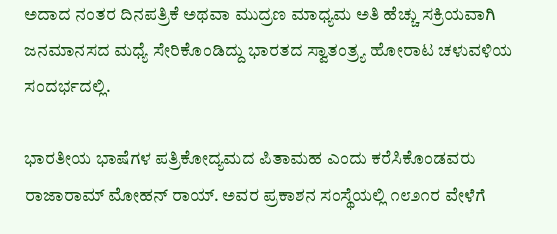ಅದಾದ ನಂತರ ದಿನಪತ್ರಿಕೆ ಅಥವಾ ಮುದ್ರಣ ಮಾಧ್ಯಮ ಅತಿ ಹೆಚ್ಚು ಸಕ್ರಿಯವಾಗಿ ಜನಮಾನಸದ ಮಧ್ಯೆ ಸೇರಿಕೊಂಡಿದ್ದು ಭಾರತದ ಸ್ವಾತಂತ್ರ್ಯ ಹೋರಾಟ ಚಳುವಳಿಯ ಸಂದರ್ಭದಲ್ಲಿ.

ಭಾರತೀಯ ಭಾಷೆಗಳ ಪತ್ರಿಕೋದ್ಯಮದ ಪಿತಾಮಹ ಎಂದು ಕರೆಸಿಕೊಂಡವರು ರಾಜಾರಾಮ್‌ ಮೋಹನ್‌ ರಾಯ್. ಅವರ ಪ್ರಕಾಶನ ಸಂಸ್ಥೆಯಲ್ಲಿ ೧೮೨೧ರ ವೇಳೆಗೆ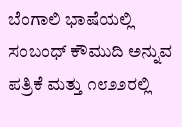ಬೆಂಗಾಲಿ ಭಾಷೆಯಲ್ಲಿ ಸಂಬಂಧ್‌ ಕೌಮುದಿ ಅನ್ನುವ ಪತ್ರಿಕೆ ಮತ್ತು ೧೮೨೨ರಲ್ಲಿ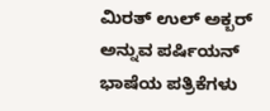ಮಿರತ್‌ ಉಲ್‌ ಅಕ್ಬರ್‌ ಅನ್ನುವ ಪರ್ಷಿಯನ್‌ ಭಾಷೆಯ ಪತ್ರಿಕೆಗಳು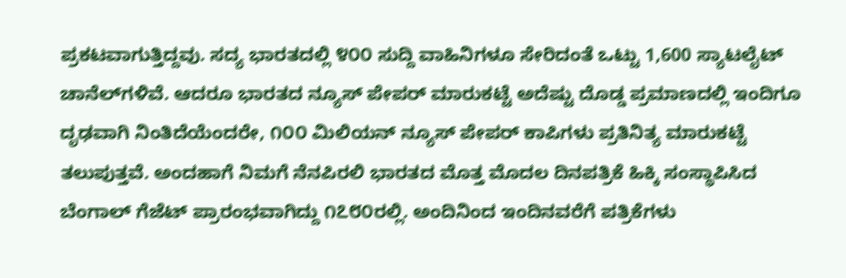ಪ್ರಕಟವಾಗುತ್ತಿದ್ದವು. ಸದ್ಯ ಭಾರತದಲ್ಲಿ ೪೦೦ ಸುದ್ದಿ ವಾಹಿನಿಗಳೂ ಸೇರಿದಂತೆ ಒಟ್ಟು 1,600 ಸ್ಯಾಟಲೈಟ್‌ ಚಾನೆಲ್‌ಗಳಿವೆ. ಆದರೂ ಭಾರತದ ನ್ಯೂಸ್‌ ಪೇಪರ್‌ ಮಾರುಕಟ್ಟೆ ಅದೆಷ್ಟು ದೊಡ್ಡ ಪ್ರಮಾಣದಲ್ಲಿ ಇಂದಿಗೂ ದೃಢವಾಗಿ ನಿಂತಿದೆಯೆಂದರೇ, ೧೦೦ ಮಿಲಿಯನ್‌ ನ್ಯೂಸ್‌ ಪೇಪರ್‌ ಕಾಪಿಗಳು ಪ್ರತಿನಿತ್ಯ ಮಾರುಕಟ್ಟೆ ತಲುಪುತ್ತವೆ. ಅಂದಹಾಗೆ ನಿಮಗೆ ನೆನಪಿರಲಿ ಭಾರತದ ಮೊತ್ತ ಮೊದಲ ದಿನಪತ್ರಿಕೆ ಹಿಕ್ಕಿ ಸಂಸ್ಥಾಪಿಸಿದ ಬೆಂಗಾಲ್‌ ಗೆಜೆಟ್‌ ಪ್ರಾರಂಭವಾಗಿದ್ದು ೧೭೮೦ರಲ್ಲಿ. ಅಂದಿನಿಂದ ಇಂದಿನವರೆಗೆ ಪತ್ರಿಕೆಗಳು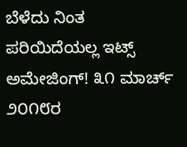ಬೆಳೆದು ನಿಂತ ಪರಿಯಿದೆಯಲ್ಲ ಇಟ್ಸ್‌ ಅಮೇಜಿಂಗ್! ೩೧ ಮಾರ್ಚ್‌ ೨೦೧೮ರ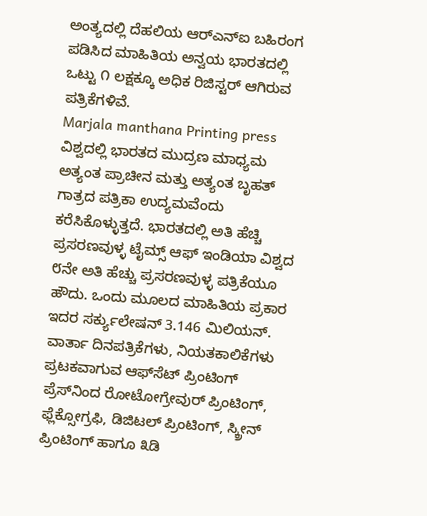ಅಂತ್ಯದಲ್ಲಿ ದೆಹಲಿಯ ಆರ್‌ಎನ್‌ಐ ಬಹಿರಂಗ ಪಡಿಸಿದ ಮಾಹಿತಿಯ ಅನ್ವಯ ಭಾರತದಲ್ಲಿ ಒಟ್ಟು ೧ ಲಕ್ಷಕ್ಕೂ ಅಧಿಕ ರಿಜಿಸ್ಟರ್‌ ಆಗಿರುವ ಪತ್ರಿಕೆಗಳಿವೆ.
Marjala manthana Printing press
ವಿಶ್ವದಲ್ಲಿ ಭಾರತದ ಮುದ್ರಣ ಮಾಧ್ಯಮ ಅತ್ಯಂತ ಪ್ರಾಚೀನ ಮತ್ತು ಅತ್ಯಂತ ಬೃಹತ್‌ ಗಾತ್ರದ ಪತ್ರಿಕಾ ಉದ್ಯಮವೆಂದು ಕರೆಸಿಕೊಳ್ಳುತ್ತದೆ. ಭಾರತದಲ್ಲಿ ಅತಿ ಹೆಚ್ಚಿ ಪ್ರಸರಣವುಳ್ಳ ಟೈಮ್ಸ್‌ ಆಫ್‌ ಇಂಡಿಯಾ ವಿಶ್ವದ ೮ನೇ ಅತಿ ಹೆಚ್ಚು ಪ್ರಸರಣವುಳ್ಳ ಪತ್ರಿಕೆಯೂ ಹೌದು. ಒಂದು ಮೂಲದ ಮಾಹಿತಿಯ ಪ್ರಕಾರ ಇದರ ಸರ್ಕ್ಯುಲೇಷನ್‌ 3.146 ಮಿಲಿಯನ್. ವಾರ್ತಾ ದಿನಪತ್ರಿಕೆಗಳು, ನಿಯತಕಾಲಿಕೆಗಳು ಪ್ರಟಕವಾಗುವ ಆಫ್‌ಸೆಟ್‌ ಪ್ರಿಂಟಿಂಗ್‌ ಪ್ರೆಸ್‌ನಿಂದ ರೋಟೋಗ್ರೇವುರ್‌ ಪ್ರಿಂಟಿಂಗ್‌, ಫ್ಲೆಕ್ಸೋಗ್ರಫಿ, ಡಿಜಿಟಲ್‌ ಪ್ರಿಂಟಿಂಗ್‌, ಸ್ಕ್ರೀನ್‌ ಪ್ರಿಂಟಿಂಗ್‌ ಹಾಗೂ ೩ಡಿ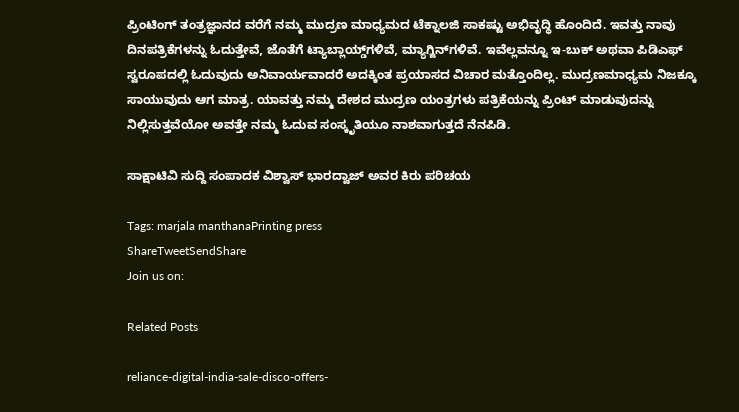ಪ್ರಿಂಟಿಂಗ್‌ ತಂತ್ರಜ್ಞಾನದ ವರೆಗೆ ನಮ್ಮ ಮುದ್ರಣ ಮಾಧ್ಯಮದ ಟೆಕ್ನಾಲಜಿ ಸಾಕಷ್ಟು ಅಭಿವೃದ್ಧಿ ಹೊಂದಿದೆ. ಇವತ್ತು ನಾವು ದಿನಪತ್ರಿಕೆಗಳನ್ನು ಓದುತ್ತೇವೆ, ಜೊತೆಗೆ ಟ್ಯಾಬ್ಲಾಯ್ಡ್‌ಗಳಿವೆ, ಮ್ಯಾಗ್ಜಿನ್‌ಗಳಿವೆ. ಇವೆಲ್ಲವನ್ನೂ ಇ-ಬುಕ್‌ ಅಥವಾ ಪಿಡಿಎಫ್‌ ಸ್ವರೂಪದಲ್ಲಿ ಓದುವುದು ಅನಿವಾರ್ಯವಾದರೆ ಅದಕ್ಕಿಂತ ಪ್ರಯಾಸದ ವಿಚಾರ ಮತ್ತೊಂದಿಲ್ಲ. ಮುದ್ರಣಮಾಧ್ಯಮ ನಿಜಕ್ಕೂ ಸಾಯುವುದು ಆಗ ಮಾತ್ರ. ಯಾವತ್ತು ನಮ್ಮ ದೇಶದ ಮುದ್ರಣ ಯಂತ್ರಗಳು ಪತ್ರಿಕೆಯನ್ನು ಪ್ರಿಂಟ್‌ ಮಾಡುವುದನ್ನು ನಿಲ್ಲಿಸುತ್ತವೆಯೋ ಅವತ್ತೇ ನಮ್ಮ ಓದುವ ಸಂಸ್ಕೃತಿಯೂ ನಾಶವಾಗುತ್ತದೆ ನೆನಪಿಡಿ.

ಸಾಕ್ಷಾಟಿವಿ ಸುದ್ದಿ ಸಂಪಾದಕ ವಿಶ್ವಾಸ್ ಭಾರದ್ವಾಜ್ ಅವರ ಕಿರು ಪರಿಚಯ

Tags: marjala manthanaPrinting press
ShareTweetSendShare
Join us on:

Related Posts

reliance-digital-india-sale-disco-offers-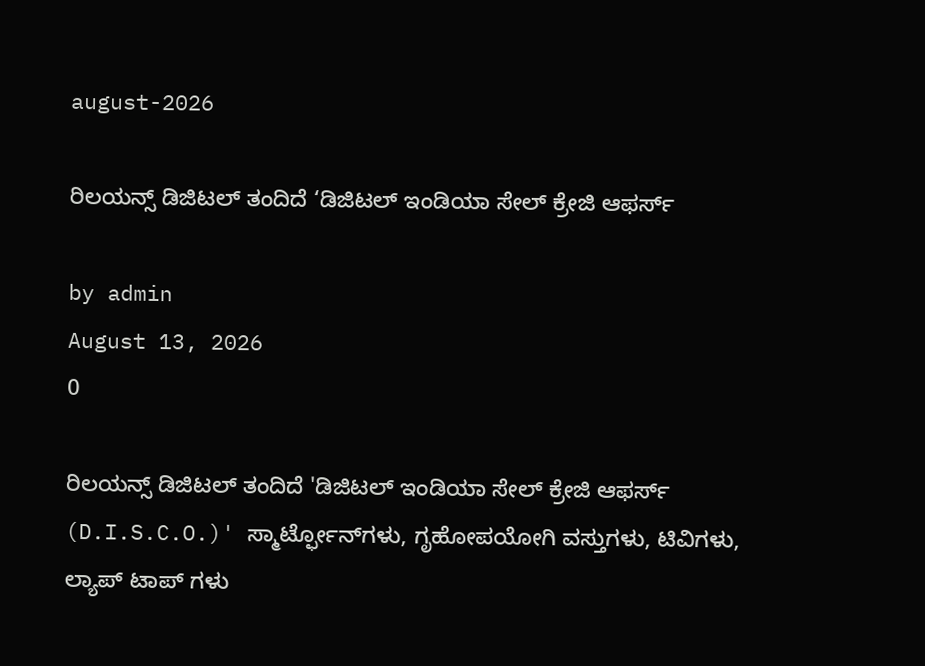august-2026

ರಿಲಯನ್ಸ್ ಡಿಜಿಟಲ್ ತಂದಿದೆ ‘ಡಿಜಿಟಲ್ ಇಂಡಿಯಾ ಸೇಲ್ ಕ್ರೇಜಿ ಆಫರ್ಸ್

by admin
August 13, 2026
0

ರಿಲಯನ್ಸ್ ಡಿಜಿಟಲ್ ತಂದಿದೆ 'ಡಿಜಿಟಲ್ ಇಂಡಿಯಾ ಸೇಲ್ ಕ್ರೇಜಿ ಆಫರ್ಸ್ (D.I.S.C.O.)' ಸ್ಮಾರ್ಟ್ಫೋನ್‌ಗಳು, ಗೃಹೋಪಯೋಗಿ ವಸ್ತುಗಳು, ಟಿವಿಗಳು, ಲ್ಯಾಪ್ ಟಾಪ್ ಗಳು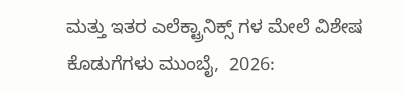ಮತ್ತು ಇತರ ಎಲೆಕ್ಟ್ರಾನಿಕ್ಸ್ ಗಳ ಮೇಲೆ ವಿಶೇಷ ಕೊಡುಗೆಗಳು ಮುಂಬೈ,  2026: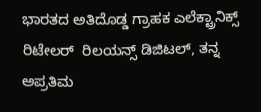ಭಾರತದ ಅತಿದೊಡ್ಡ ಗ್ರಾಹಕ ಎಲೆಕ್ಟ್ರಾನಿಕ್ಸ್ ರಿಟೇಲರ್  ರಿಲಯನ್ಸ್ ಡಿಜಿಟಲ್, ತನ್ನ ಅಪ್ರತಿಮ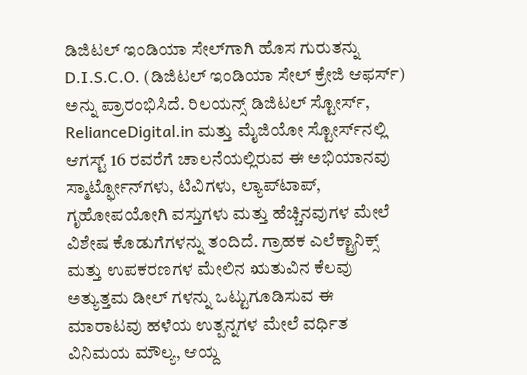ಡಿಜಿಟಲ್ ಇಂಡಿಯಾ ಸೇಲ್‌ಗಾಗಿ ಹೊಸ ಗುರುತನ್ನು D.I.S.C.O. (ಡಿಜಿಟಲ್ ಇಂಡಿಯಾ ಸೇಲ್ ಕ್ರೇಜಿ ಆಫರ್ಸ್) ಅನ್ನು ಪ್ರಾರಂಭಿಸಿದೆ. ರಿಲಯನ್ಸ್ ಡಿಜಿಟಲ್ ಸ್ಟೋರ್ಸ್, RelianceDigital.in ಮತ್ತು ಮೈಜಿಯೋ ಸ್ಟೋರ್ಸ್‌ನಲ್ಲಿ ಆಗಸ್ಟ್ 16 ರವರೆಗೆ ಚಾಲನೆಯಲ್ಲಿರುವ ಈ ಅಭಿಯಾನವು ಸ್ಮಾರ್ಟ್ಫೋನ್‌ಗಳು, ಟಿವಿಗಳು, ಲ್ಯಾಪ್‌ಟಾಪ್, ಗೃಹೋಪಯೋಗಿ ವಸ್ತುಗಳು ಮತ್ತು ಹೆಚ್ಚಿನವುಗಳ ಮೇಲೆ ವಿಶೇಷ ಕೊಡುಗೆಗಳನ್ನು ತಂದಿದೆ. ಗ್ರಾಹಕ ಎಲೆಕ್ಟ್ರಾನಿಕ್ಸ್ ಮತ್ತು ಉಪಕರಣಗಳ ಮೇಲಿನ ಋತುವಿನ ಕೆಲವು ಅತ್ಯುತ್ತಮ ಡೀಲ್ ಗಳನ್ನು ಒಟ್ಟುಗೂಡಿಸುವ ಈ ಮಾರಾಟವು ಹಳೆಯ ಉತ್ಪನ್ನಗಳ ಮೇಲೆ ವರ್ಧಿತ ವಿನಿಮಯ ಮೌಲ್ಯ, ಆಯ್ದ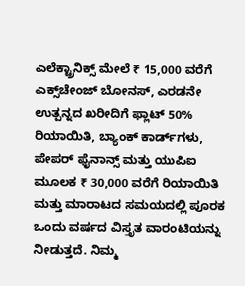ಎಲೆಕ್ಟ್ರಾನಿಕ್ಸ್ ಮೇಲೆ ₹ 15,000 ವರೆಗೆ ಎಕ್ಸ್‌ಚೇಂಜ್ ಬೋನಸ್, ಎರಡನೇ ಉತ್ಪನ್ನದ ಖರೀದಿಗೆ ಫ್ಲಾಟ್ 50% ರಿಯಾಯಿತಿ, ಬ್ಯಾಂಕ್ ಕಾರ್ಡ್‌ಗಳು, ಪೇಪರ್ ಫೈನಾನ್ಸ್ ಮತ್ತು ಯುಪಿಐ ಮೂಲಕ ₹ 30,000 ವರೆಗೆ ರಿಯಾಯಿತಿ ಮತ್ತು ಮಾರಾಟದ ಸಮಯದಲ್ಲಿ ಪೂರಕ ಒಂದು ವರ್ಷದ ವಿಸ್ತೃತ ವಾರಂಟಿಯನ್ನು ನೀಡುತ್ತದೆ. ನಿಮ್ಮ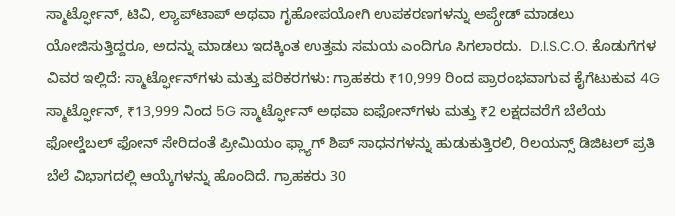ಸ್ಮಾರ್ಟ್ಫೋನ್, ಟಿವಿ, ಲ್ಯಾಪ್‌ಟಾಪ್ ಅಥವಾ ಗೃಹೋಪಯೋಗಿ ಉಪಕರಣಗಳನ್ನು ಅಪ್ಗ್ರೇಡ್ ಮಾಡಲು ಯೋಜಿಸುತ್ತಿದ್ದರೂ, ಅದನ್ನು ಮಾಡಲು ಇದಕ್ಕಿಂತ ಉತ್ತಮ ಸಮಯ ಎಂದಿಗೂ ಸಿಗಲಾರದು.  D.I.S.C.O. ಕೊಡುಗೆಗಳ ವಿವರ ಇಲ್ಲಿದೆ: ಸ್ಮಾರ್ಟ್ಫೋನ್‌ಗಳು ಮತ್ತು ಪರಿಕರಗಳು: ಗ್ರಾಹಕರು ₹10,999 ರಿಂದ ಪ್ರಾರಂಭವಾಗುವ ಕೈಗೆಟುಕುವ 4G ಸ್ಮಾರ್ಟ್ಫೋನ್, ₹13,999 ನಿಂದ 5G ಸ್ಮಾರ್ಟ್ಫೋನ್ ಅಥವಾ ಐಫೋನ್‌ಗಳು ಮತ್ತು ₹2 ಲಕ್ಷದವರೆಗೆ ಬೆಲೆಯ ಫೋಲ್ಡೆಬಲ್ ಫೋನ್ ಸೇರಿದಂತೆ ಪ್ರೀಮಿಯಂ ಫ್ಲ್ಯಾಗ್ ಶಿಪ್ ಸಾಧನಗಳನ್ನು ಹುಡುಕುತ್ತಿರಲಿ, ರಿಲಯನ್ಸ್ ಡಿಜಿಟಲ್ ಪ್ರತಿ ಬೆಲೆ ವಿಭಾಗದಲ್ಲಿ ಆಯ್ಕೆಗಳನ್ನು ಹೊಂದಿದೆ. ಗ್ರಾಹಕರು 30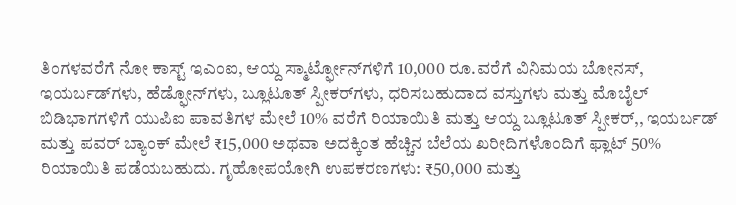ತಿಂಗಳವರೆಗೆ ನೋ ಕಾಸ್ಟ್ ಇಎಂಐ, ಆಯ್ದ ಸ್ಮಾರ್ಟ್ಫೋನ್‌ಗಳಿಗೆ 10,000 ರೂ.ವರೆಗೆ ವಿನಿಮಯ ಬೋನಸ್, ಇಯರ್ಬಡ್‌ಗಳು, ಹೆಡ್ಫೋನ್‌ಗಳು, ಬ್ಲೂಟೂತ್ ಸ್ಪೀಕರ್‌ಗಳು, ಧರಿಸಬಹುದಾದ ವಸ್ತುಗಳು ಮತ್ತು ಮೊಬೈಲ್ ಬಿಡಿಭಾಗಗಳಿಗೆ ಯುಪಿಐ ಪಾವತಿಗಳ ಮೇಲೆ 10% ವರೆಗೆ ರಿಯಾಯಿತಿ ಮತ್ತು ಆಯ್ದ ಬ್ಲೂಟೂತ್ ಸ್ಪೀಕರ್,, ಇಯರ್ಬಡ್ ಮತ್ತು ಪವರ್ ಬ್ಯಾಂಕ್ ಮೇಲೆ ₹15,000 ಅಥವಾ ಅದಕ್ಕಿಂತ ಹೆಚ್ಚಿನ ಬೆಲೆಯ ಖರೀದಿಗಳೊಂದಿಗೆ ಫ್ಲಾಟ್ 50% ರಿಯಾಯಿತಿ ಪಡೆಯಬಹುದು. ಗೃಹೋಪಯೋಗಿ ಉಪಕರಣಗಳು: ₹50,000 ಮತ್ತು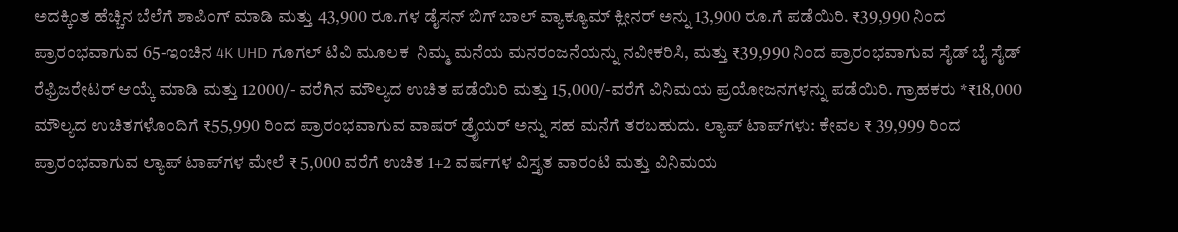ಅದಕ್ಕಿಂತ ಹೆಚ್ಚಿನ ಬೆಲೆಗೆ ಶಾಪಿಂಗ್ ಮಾಡಿ ಮತ್ತು 43,900 ರೂ.ಗಳ ಡೈಸನ್ ಬಿಗ್ ಬಾಲ್ ವ್ಯಾಕ್ಯೂಮ್ ಕ್ಲೀನರ್ ಅನ್ನು 13,900 ರೂ.ಗೆ ಪಡೆಯಿರಿ. ₹39,990 ನಿಂದ ಪ್ರಾರಂಭವಾಗುವ 65-ಇಂಚಿನ 4K UHD ಗೂಗಲ್ ಟಿವಿ ಮೂಲಕ  ನಿಮ್ಮ ಮನೆಯ ಮನರಂಜನೆಯನ್ನು ನವೀಕರಿಸಿ, ಮತ್ತು ₹39,990 ನಿಂದ ಪ್ರಾರಂಭವಾಗುವ ಸೈಡ್ ಬೈ ಸೈಡ್ ರೆಫ್ರಿಜರೇಟರ್ ಆಯ್ಕೆ ಮಾಡಿ ಮತ್ತು 12000/- ವರೆಗಿ‌ನ ಮೌಲ್ಯದ ಉಚಿತ ಪಡೆಯಿರಿ ಮತ್ತು 15,000/-ವರೆಗೆ ವಿನಿಮಯ ಪ್ರಯೋಜನಗಳನ್ನು ಪಡೆಯಿರಿ. ಗ್ರಾಹಕರು *₹18,000 ಮೌಲ್ಯದ ಉಚಿತಗಳೊಂದಿಗೆ ₹55,990 ರಿಂದ ಪ್ರಾರಂಭವಾಗುವ ವಾಷರ್ ಡ್ರೈಯರ್ ಅನ್ನು ಸಹ ಮನೆಗೆ ತರಬಹುದು. ಲ್ಯಾಪ್ ಟಾಪ್‌ಗಳು: ಕೇವಲ ₹ 39,999 ರಿಂದ ಪ್ರಾರಂಭವಾಗುವ ಲ್ಯಾಪ್ ಟಾಪ್‌ಗಳ ಮೇಲೆ ₹ 5,000 ವರೆಗೆ ಉಚಿತ 1+2 ವರ್ಷಗಳ ವಿಸ್ತೃತ ವಾರಂಟಿ ಮತ್ತು ವಿನಿಮಯ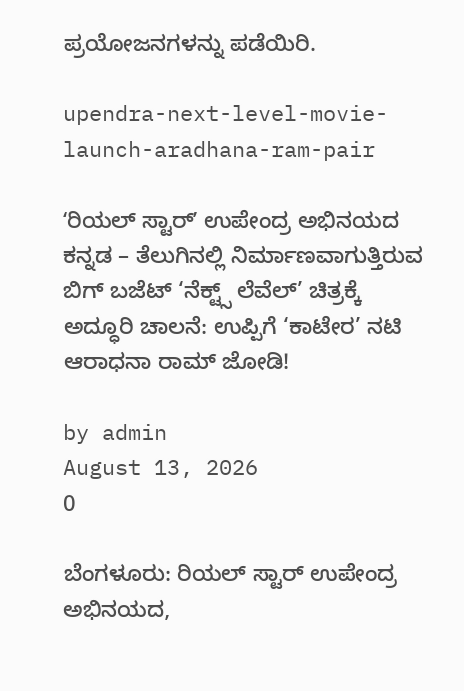ಪ್ರಯೋಜನಗಳನ್ನು ಪಡೆಯಿರಿ.

upendra-next-level-movie-launch-aradhana-ram-pair

ʻರಿಯಲ್ ಸ್ಟಾರ್ʼ ಉಪೇಂದ್ರ ಅಭಿನಯದ ಕನ್ನಡ – ತೆಲುಗಿನಲ್ಲಿ ನಿರ್ಮಾಣವಾಗುತ್ತಿರುವ ಬಿಗ್‌ ಬಜೆಟ್‌ ‘ನೆಕ್ಟ್ಸ್ ಲೆವೆಲ್’ ಚಿತ್ರಕ್ಕೆ ಅದ್ಧೂರಿ ಚಾಲನೆ: ಉಪ್ಪಿಗೆ ‘ಕಾಟೇರ’ ನಟಿ ಆರಾಧನಾ ರಾಮ್ ಜೋಡಿ!

by admin
August 13, 2026
0

ಬೆಂಗಳೂರು: ರಿಯಲ್ ಸ್ಟಾರ್ ಉಪೇಂದ್ರ ಅಭಿನಯದ,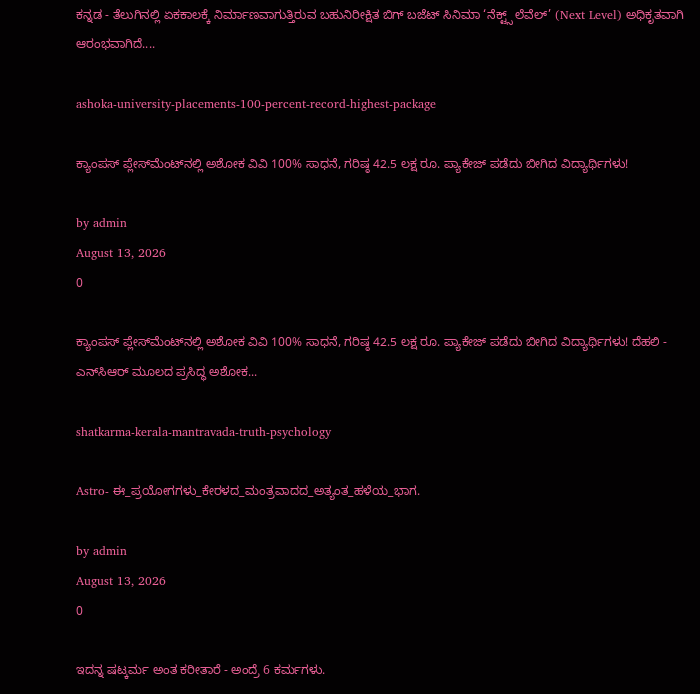ಕನ್ನಡ - ತೆಲುಗಿನಲ್ಲಿ ಏಕಕಾಲಕ್ಕೆ ನಿರ್ಮಾಣವಾಗುತ್ತಿರುವ ಬಹುನಿರೀಕ್ಷಿತ ಬಿಗ್ ಬಜೆಟ್ ಸಿನಿಮಾ ‘ನೆಕ್ಟ್ಸ್‌ ಲೆವೆಲ್’ (Next Level) ಅಧಿಕೃತವಾಗಿ ಆರಂಭವಾಗಿದೆ....

ashoka-university-placements-100-percent-record-highest-package

ಕ್ಯಾಂಪಸ್ ಪ್ಲೇಸ್‌ಮೆಂಟ್‌ನಲ್ಲಿ ಅಶೋಕ ವಿವಿ 100% ಸಾಧನೆ, ಗರಿಷ್ಠ 42.5 ಲಕ್ಷ ರೂ. ಪ್ಯಾಕೇಜ್ ಪಡೆದು ಬೀಗಿದ ವಿದ್ಯಾರ್ಥಿಗಳು!

by admin
August 13, 2026
0

ಕ್ಯಾಂಪಸ್ ಪ್ಲೇಸ್‌ಮೆಂಟ್‌ನಲ್ಲಿ ಅಶೋಕ ವಿವಿ 100% ಸಾಧನೆ, ಗರಿಷ್ಠ 42.5 ಲಕ್ಷ ರೂ. ಪ್ಯಾಕೇಜ್ ಪಡೆದು ಬೀಗಿದ ವಿದ್ಯಾರ್ಥಿಗಳು! ದೆಹಲಿ - ಎನ್‌ಸಿಆರ್ ಮೂಲದ ಪ್ರಸಿದ್ಧ ಅಶೋಕ...

shatkarma-kerala-mantravada-truth-psychology

Astro- ಈ_ಪ್ರಯೋಗಗಳು_ಕೇರಳದ_ಮಂತ್ರವಾದದ_ಅತ್ಯಂತ_ಹಳೆಯ_ಭಾಗ.

by admin
August 13, 2026
0

ಇದನ್ನ ಷಟ್ಕರ್ಮ ಅಂತ ಕರೀತಾರೆ - ಅಂದ್ರೆ 6 ಕರ್ಮಗಳು.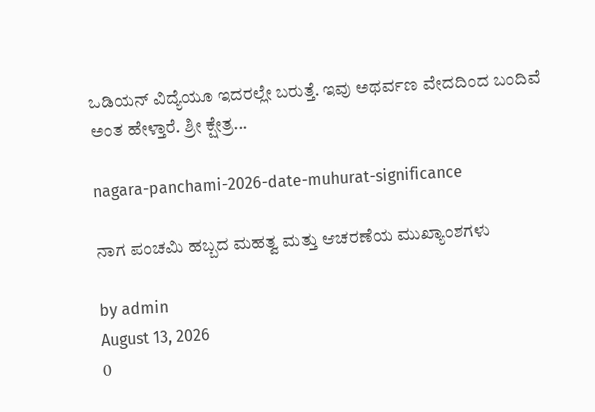ಒಡಿಯನ್ ವಿದ್ಯೆಯೂ ಇದರಲ್ಲೇ ಬರುತ್ತೆ. ಇವು ಅಥರ್ವಣ ವೇದದಿಂದ ಬಂದಿವೆ ಅಂತ ಹೇಳ್ತಾರೆ. ಶ್ರೀ ಕ್ಷೇತ್ರ...

nagara-panchami-2026-date-muhurat-significance

ನಾಗ ಪಂಚಮಿ ಹಬ್ಬದ ಮಹತ್ವ ಮತ್ತು ಆಚರಣೆಯ ಮುಖ್ಯಾಂಶಗಳು

by admin
August 13, 2026
0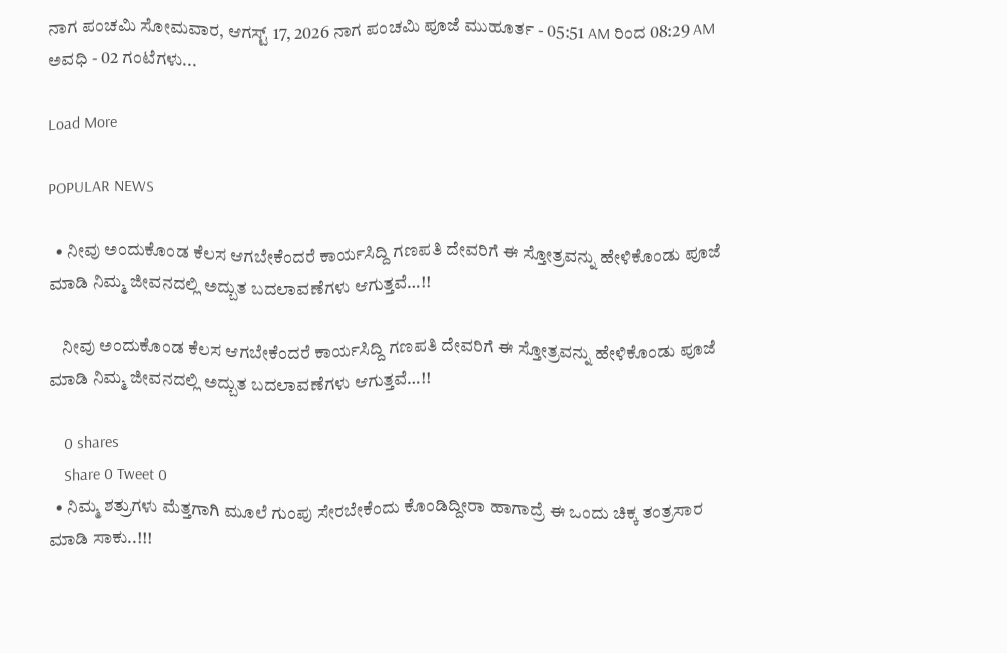ನಾಗ ಪಂಚಮಿ ಸೋಮವಾರ, ಆಗಸ್ಟ್ 17, 2026 ನಾಗ ಪಂಚಮಿ ಪೂಜೆ ಮುಹೂರ್ತ - 05:51 AM ರಿಂದ 08:29 AM ಅವಧಿ - 02 ಗಂಟೆಗಳು...

Load More

POPULAR NEWS

  • ನೀವು ಅಂದುಕೊಂಡ ಕೆಲಸ ಆಗಬೇಕೆಂದರೆ ಕಾರ್ಯಸಿದ್ದಿ ಗಣಪತಿ ದೇವರಿಗೆ ಈ ಸ್ತೋತ್ರವನ್ನು ಹೇಳಿಕೊಂಡು ಪೂಜೆ ಮಾಡಿ ನಿಮ್ಮ ಜೀವನದಲ್ಲಿ ಅದ್ಬುತ ಬದಲಾವಣೆಗಳು ಆಗುತ್ತವೆ…!!

    ನೀವು ಅಂದುಕೊಂಡ ಕೆಲಸ ಆಗಬೇಕೆಂದರೆ ಕಾರ್ಯಸಿದ್ದಿ ಗಣಪತಿ ದೇವರಿಗೆ ಈ ಸ್ತೋತ್ರವನ್ನು ಹೇಳಿಕೊಂಡು ಪೂಜೆ ಮಾಡಿ ನಿಮ್ಮ ಜೀವನದಲ್ಲಿ ಅದ್ಬುತ ಬದಲಾವಣೆಗಳು ಆಗುತ್ತವೆ…!!

    0 shares
    Share 0 Tweet 0
  • ನಿಮ್ಮ ಶತ್ರುಗಳು ಮೆತ್ತಗಾಗಿ ಮೂಲೆ ಗುಂಪು ಸೇರಬೇಕೆಂದು ಕೊಂಡಿದ್ದೀರಾ ಹಾಗಾದ್ರೆ ಈ ಒಂದು ಚಿಕ್ಕ ತಂತ್ರಸಾರ ಮಾಡಿ ಸಾಕು..!!!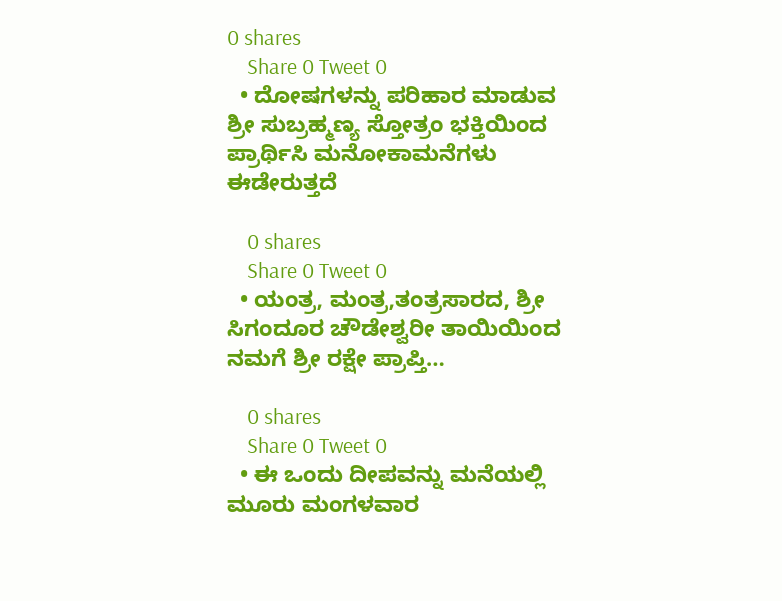0 shares
    Share 0 Tweet 0
  • ದೋಷಗಳನ್ನು ಪರಿಹಾರ ಮಾಡುವ ಶ್ರೀ ಸುಬ್ರಹ್ಮಣ್ಯ ಸ್ತೋತ್ರಂ ಭಕ್ತಿಯಿಂದ ಪ್ರಾರ್ಥಿಸಿ ಮನೋಕಾಮನೆಗಳು ಈಡೇರುತ್ತದೆ

    0 shares
    Share 0 Tweet 0
  • ಯಂತ್ರ, ಮಂತ್ರ,ತಂತ್ರಸಾರದ, ಶ್ರೀ ಸಿಗಂದೂರ ಚೌಡೇಶ್ವರೀ ತಾಯಿಯಿಂದ ನಮಗೆ ಶ್ರೀ ರಕ್ಷೇ ಪ್ರಾಪ್ತಿ…

    0 shares
    Share 0 Tweet 0
  • ಈ ಒಂದು ದೀಪವನ್ನು ಮನೆಯಲ್ಲಿ ಮೂರು ಮಂಗಳವಾರ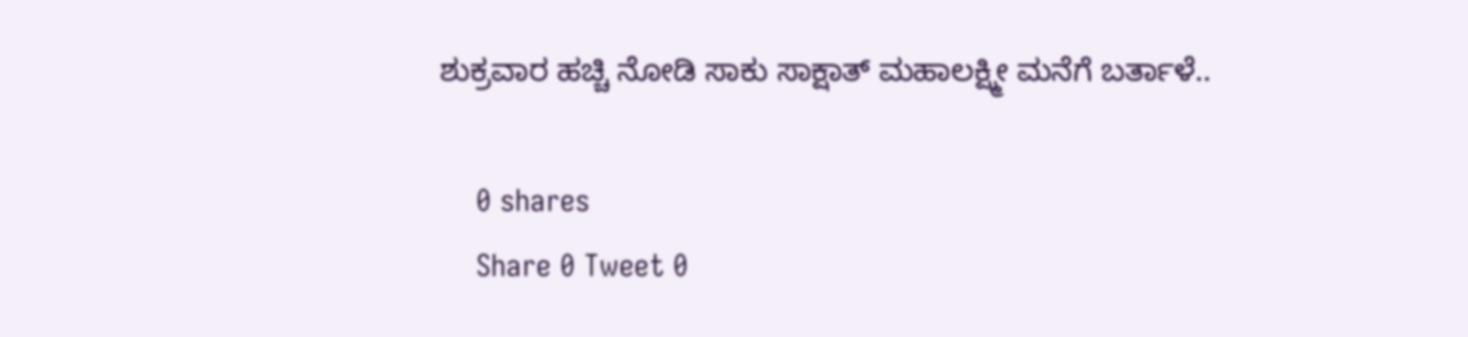ಶುಕ್ರವಾರ ಹಚ್ಚಿ ನೋಡಿ ಸಾಕು ಸಾಕ್ಷಾತ್ ಮಹಾಲಕ್ಷ್ಮೀ ಮನೆಗೆ ಬರ್ತಾಳೆ..

    0 shares
    Share 0 Tweet 0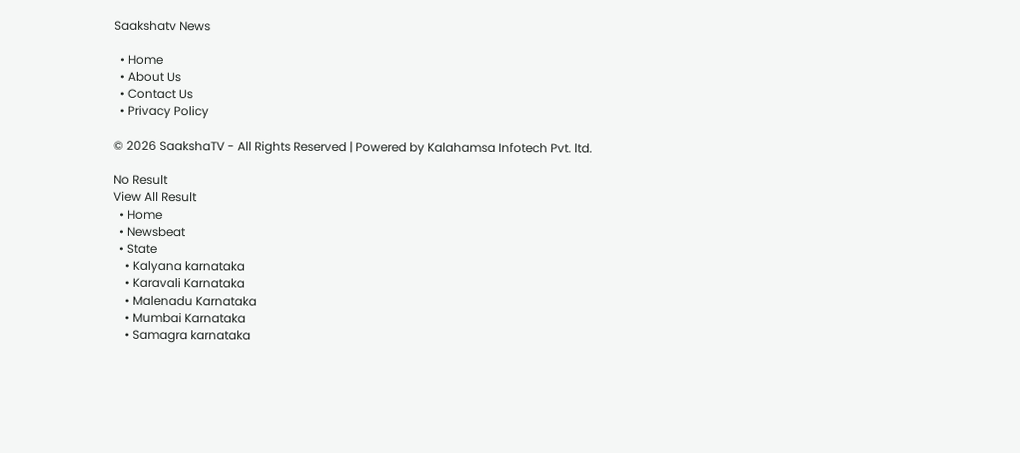Saakshatv News

  • Home
  • About Us
  • Contact Us
  • Privacy Policy

© 2026 SaakshaTV - All Rights Reserved | Powered by Kalahamsa Infotech Pvt. ltd.

No Result
View All Result
  • Home
  • Newsbeat
  • State
    • Kalyana karnataka
    • Karavali Karnataka
    • Malenadu Karnataka
    • Mumbai Karnataka
    • Samagra karnataka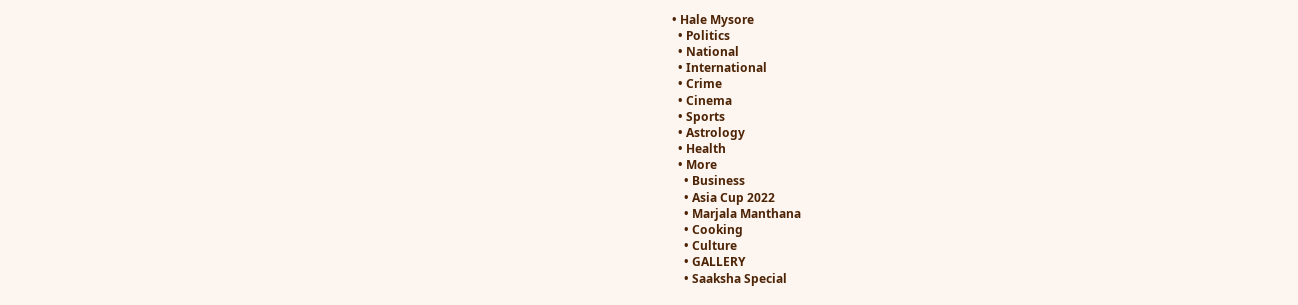• Hale Mysore
  • Politics
  • National
  • International
  • Crime
  • Cinema
  • Sports
  • Astrology
  • Health
  • More
    • Business
    • Asia Cup 2022
    • Marjala Manthana
    • Cooking
    • Culture
    • GALLERY
    • Saaksha Special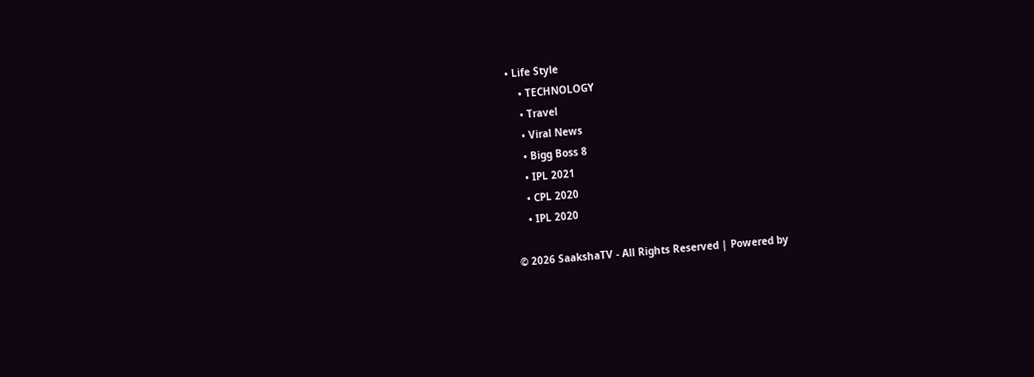• Life Style
    • TECHNOLOGY
    • Travel
    • Viral News
    • Bigg Boss 8
    • IPL 2021
    • CPL 2020
    • IPL 2020

© 2026 SaakshaTV - All Rights Reserved | Powered by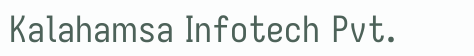Kalahamsa Infotech Pvt.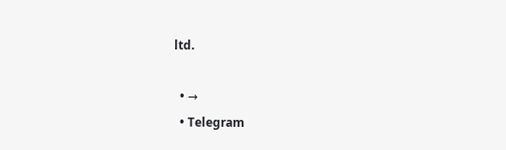ltd.

  • →
  • Telegram